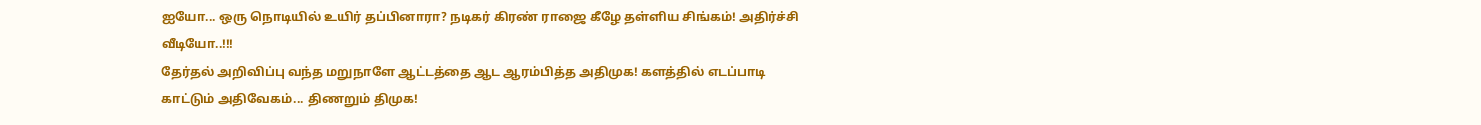ஐயோ... ஒரு நொடியில் உயிர் தப்பினாரா? நடிகர் கிரண் ராஜை கீழே தள்ளிய சிங்கம்! அதிர்ச்சி வீடியோ..!!!
தேர்தல் அறிவிப்பு வந்த மறுநாளே ஆட்டத்தை ஆட ஆரம்பித்த அதிமுக! களத்தில் எடப்பாடி காட்டும் அதிவேகம்... திணறும் திமுக!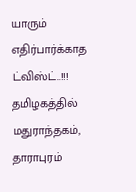யாரும் எதிர்பார்க்காத ட்விஸ்ட்..!!!
தமிழகத்தில் மதுராந்தகம், தாராபுரம்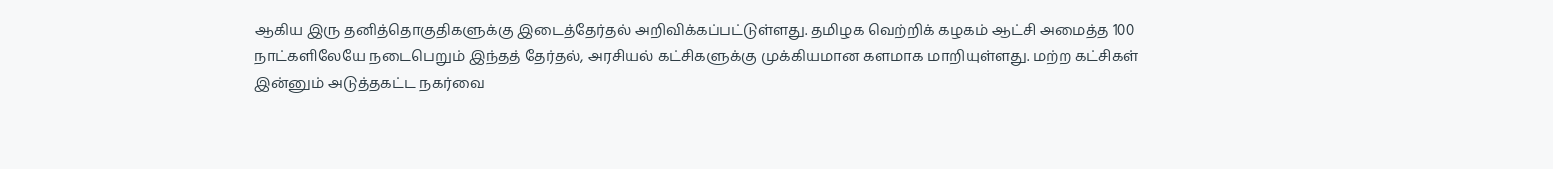ஆகிய இரு தனித்தொகுதிகளுக்கு இடைத்தேர்தல் அறிவிக்கப்பட்டுள்ளது. தமிழக வெற்றிக் கழகம் ஆட்சி அமைத்த 100 நாட்களிலேயே நடைபெறும் இந்தத் தேர்தல், அரசியல் கட்சிகளுக்கு முக்கியமான களமாக மாறியுள்ளது. மற்ற கட்சிகள் இன்னும் அடுத்தகட்ட நகர்வை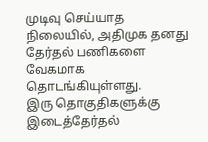முடிவு செய்யாத நிலையில், அதிமுக தனது தேர்தல் பணிகளை வேகமாக தொடங்கியுள்ளது.
இரு தொகுதிகளுக்கு இடைத்தேர்தல்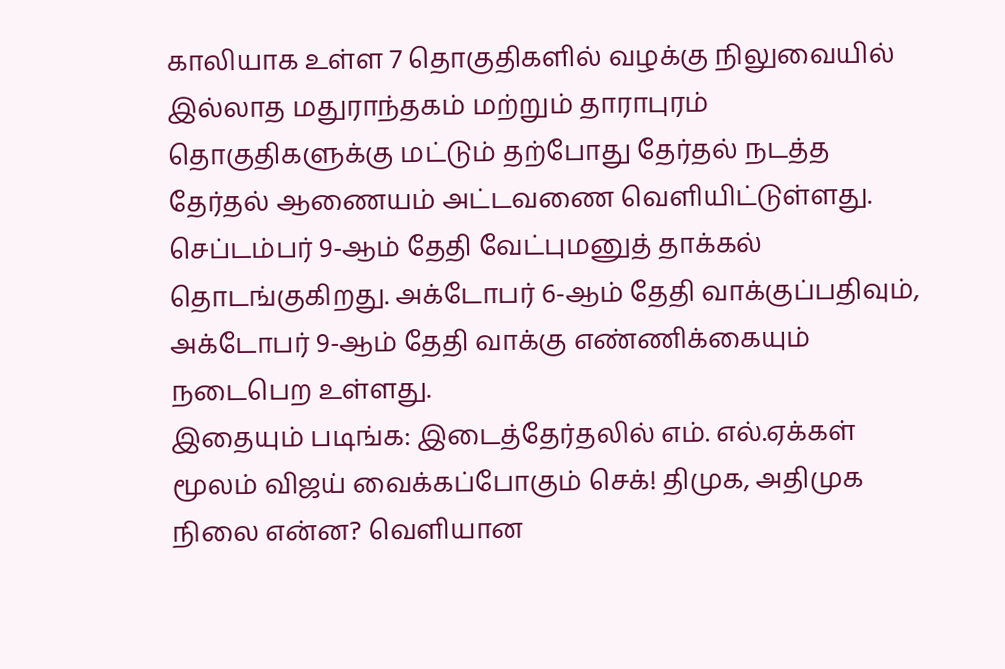காலியாக உள்ள 7 தொகுதிகளில் வழக்கு நிலுவையில் இல்லாத மதுராந்தகம் மற்றும் தாராபுரம் தொகுதிகளுக்கு மட்டும் தற்போது தேர்தல் நடத்த தேர்தல் ஆணையம் அட்டவணை வெளியிட்டுள்ளது. செப்டம்பர் 9-ஆம் தேதி வேட்புமனுத் தாக்கல் தொடங்குகிறது. அக்டோபர் 6-ஆம் தேதி வாக்குப்பதிவும், அக்டோபர் 9-ஆம் தேதி வாக்கு எண்ணிக்கையும் நடைபெற உள்ளது.
இதையும் படிங்க: இடைத்தேர்தலில் எம். எல்.ஏக்கள் மூலம் விஜய் வைக்கப்போகும் செக்! திமுக, அதிமுக நிலை என்ன? வெளியான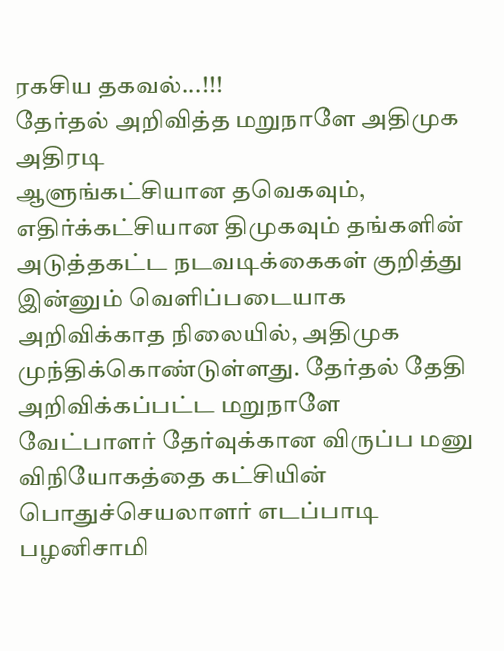ரகசிய தகவல்...!!!
தேர்தல் அறிவித்த மறுநாளே அதிமுக அதிரடி
ஆளுங்கட்சியான தவெகவும், எதிர்க்கட்சியான திமுகவும் தங்களின் அடுத்தகட்ட நடவடிக்கைகள் குறித்து இன்னும் வெளிப்படையாக அறிவிக்காத நிலையில், அதிமுக முந்திக்கொண்டுள்ளது. தேர்தல் தேதி அறிவிக்கப்பட்ட மறுநாளே வேட்பாளர் தேர்வுக்கான விருப்ப மனு விநியோகத்தை கட்சியின் பொதுச்செயலாளர் எடப்பாடி பழனிசாமி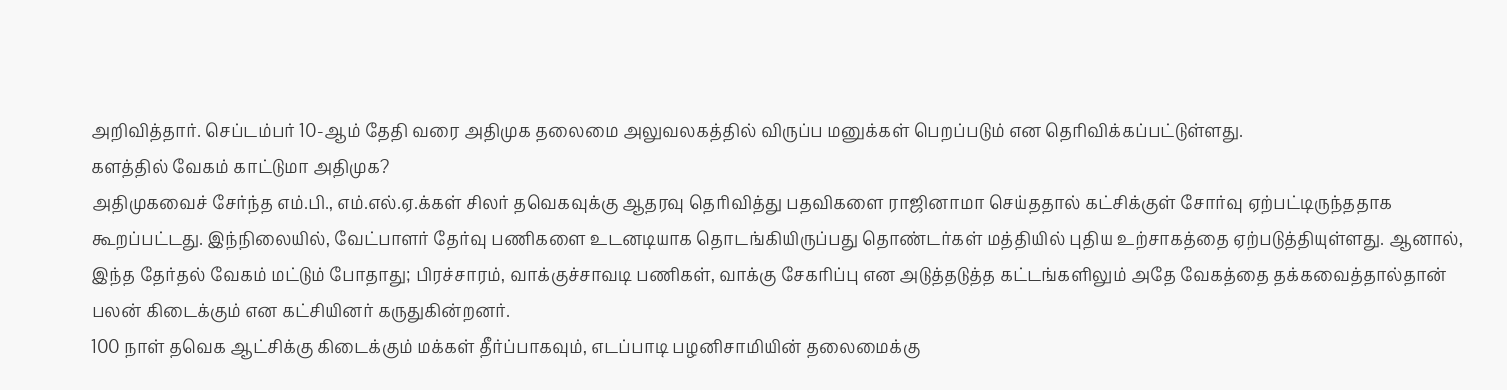அறிவித்தார். செப்டம்பர் 10-ஆம் தேதி வரை அதிமுக தலைமை அலுவலகத்தில் விருப்ப மனுக்கள் பெறப்படும் என தெரிவிக்கப்பட்டுள்ளது.
களத்தில் வேகம் காட்டுமா அதிமுக?
அதிமுகவைச் சேர்ந்த எம்.பி., எம்.எல்.ஏ.க்கள் சிலர் தவெகவுக்கு ஆதரவு தெரிவித்து பதவிகளை ராஜினாமா செய்ததால் கட்சிக்குள் சோர்வு ஏற்பட்டிருந்ததாக கூறப்பட்டது. இந்நிலையில், வேட்பாளர் தேர்வு பணிகளை உடனடியாக தொடங்கியிருப்பது தொண்டர்கள் மத்தியில் புதிய உற்சாகத்தை ஏற்படுத்தியுள்ளது. ஆனால், இந்த தேர்தல் வேகம் மட்டும் போதாது; பிரச்சாரம், வாக்குச்சாவடி பணிகள், வாக்கு சேகரிப்பு என அடுத்தடுத்த கட்டங்களிலும் அதே வேகத்தை தக்கவைத்தால்தான் பலன் கிடைக்கும் என கட்சியினர் கருதுகின்றனர்.
100 நாள் தவெக ஆட்சிக்கு கிடைக்கும் மக்கள் தீர்ப்பாகவும், எடப்பாடி பழனிசாமியின் தலைமைக்கு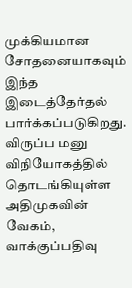முக்கியமான சோதனையாகவும் இந்த இடைத்தேர்தல் பார்க்கப்படுகிறது. விருப்ப மனு விநியோகத்தில் தொடங்கியுள்ள அதிமுகவின் வேகம், வாக்குப்பதிவு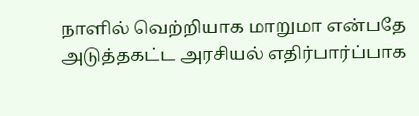நாளில் வெற்றியாக மாறுமா என்பதே அடுத்தகட்ட அரசியல் எதிர்பார்ப்பாக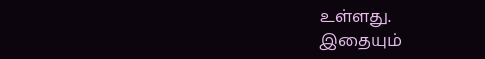உள்ளது.
இதையும்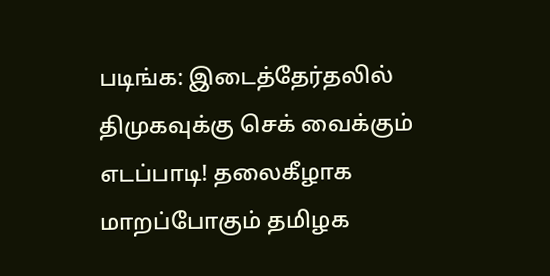படிங்க: இடைத்தேர்தலில் திமுகவுக்கு செக் வைக்கும் எடப்பாடி! தலைகீழாக மாறப்போகும் தமிழக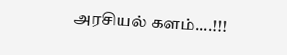அரசியல் களம்....!!!